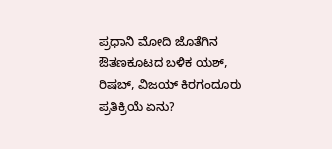ಪ್ರಧಾನಿ ಮೋದಿ ಜೊತೆಗಿನ ಔತಣಕೂಟದ ಬಳಿಕ ಯಶ್, ರಿಷಬ್, ವಿಜಯ್ ಕಿರಗಂದೂರು ಪ್ರತಿಕ್ರಿಯೆ ಏನು?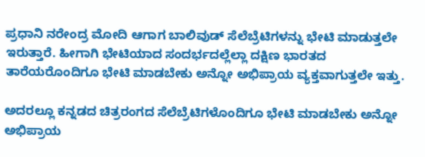ಪ್ರಧಾನಿ ನರೇಂದ್ರ ಮೋದಿ ಆಗಾಗ ಬಾಲಿವುಡ್ ಸೆಲೆಬ್ರೆಟಿಗಳನ್ನು ಭೇಟಿ ಮಾಡುತ್ತಲೇ ಇರುತ್ತಾರೆ. ಹೀಗಾಗಿ ಭೇಟಿಯಾದ ಸಂದರ್ಭದಲ್ಲೆಲ್ಲಾ ದಕ್ಷಿಣ ಭಾರತದ ತಾರೆಯರೊಂದಿಗೂ ಭೇಟಿ ಮಾಡಬೇಕು ಅನ್ನೋ ಅಭಿಪ್ರಾಯ ವ್ಯಕ್ತವಾಗುತ್ತಲೇ ಇತ್ತು.

ಅದರಲ್ಲೂ ಕನ್ನಡದ ಚಿತ್ರರಂಗದ ಸೆಲೆಬ್ರೆಟಿಗಳೊಂದಿಗೂ ಭೇಟಿ ಮಾಡಬೇಕು ಅನ್ನೋ ಅಭಿಪ್ರಾಯ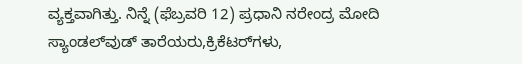ವ್ಯಕ್ತವಾಗಿತ್ತು. ನಿನ್ನೆ (ಫೆಬ್ರವರಿ 12) ಪ್ರಧಾನಿ ನರೇಂದ್ರ ಮೋದಿ ಸ್ಯಾಂಡಲ್‌ವುಡ್‌ ತಾರೆಯರು,ಕ್ರಿಕೆಟರ್‌ಗಳು,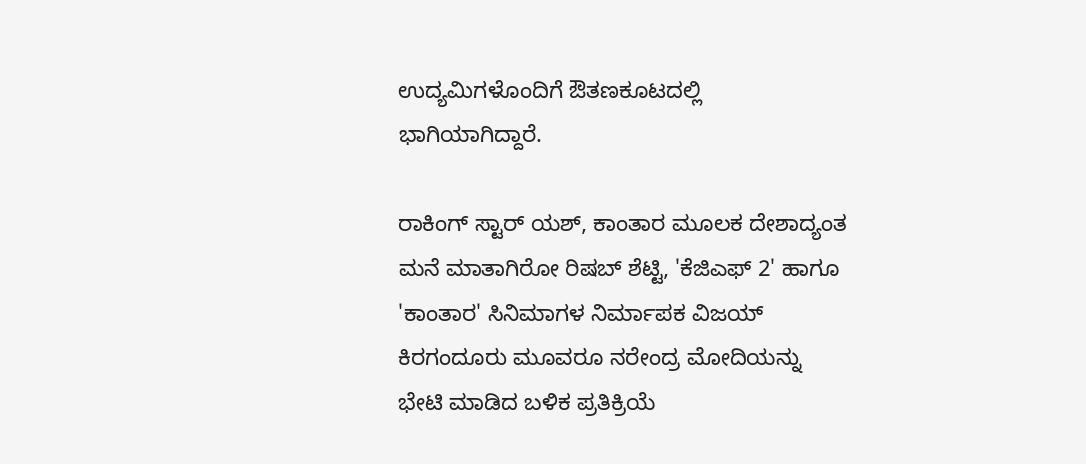ಉದ್ಯಮಿಗಳೊಂದಿಗೆ ಔತಣಕೂಟದಲ್ಲಿ ಭಾಗಿಯಾಗಿದ್ದಾರೆ.

ರಾಕಿಂಗ್ ಸ್ಟಾರ್ ಯಶ್, ಕಾಂತಾರ ಮೂಲಕ ದೇಶಾದ್ಯಂತ ಮನೆ ಮಾತಾಗಿರೋ ರಿಷಬ್ ಶೆಟ್ಟಿ, 'ಕೆಜಿಎಫ್ 2' ಹಾಗೂ 'ಕಾಂತಾರ' ಸಿನಿಮಾಗಳ ನಿರ್ಮಾಪಕ ವಿಜಯ್ ಕಿರಗಂದೂರು ಮೂವರೂ ನರೇಂದ್ರ ಮೋದಿಯನ್ನು ಭೇಟಿ ಮಾಡಿದ ಬಳಿಕ ಪ್ರತಿಕ್ರಿಯೆ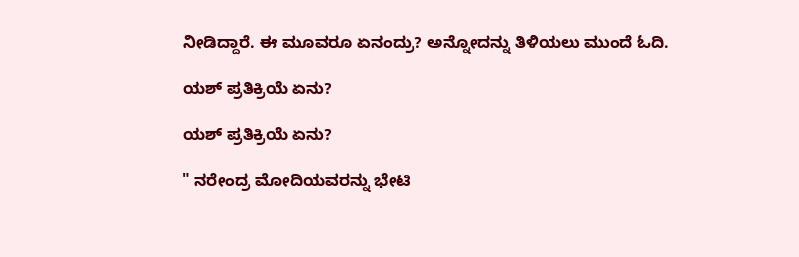ನೀಡಿದ್ದಾರೆ. ಈ ಮೂವರೂ ಏನಂದ್ರು? ಅನ್ನೋದನ್ನು ತಿಳಿಯಲು ಮುಂದೆ ಓದಿ.

ಯಶ್ ಪ್ರತಿಕ್ರಿಯೆ ಏನು?

ಯಶ್ ಪ್ರತಿಕ್ರಿಯೆ ಏನು?

" ನರೇಂದ್ರ ಮೋದಿಯವರನ್ನು ಭೇಟಿ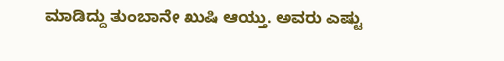ಮಾಡಿದ್ದು ತುಂಬಾನೇ ಖುಷಿ ಆಯ್ತು. ಅವರು ಎಷ್ಟು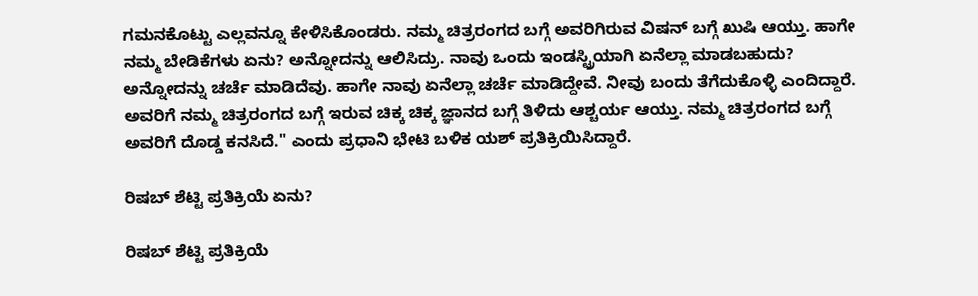ಗಮನಕೊಟ್ಟು ಎಲ್ಲವನ್ನೂ ಕೇಳಿಸಿಕೊಂಡರು. ನಮ್ಮ ಚಿತ್ರರಂಗದ ಬಗ್ಗೆ ಅವರಿಗಿರುವ ವಿಷನ್ ಬಗ್ಗೆ ಖುಷಿ ಆಯ್ತು. ಹಾಗೇ ನಮ್ಮ ಬೇಡಿಕೆಗಳು ಏನು? ಅನ್ನೋದನ್ನು ಆಲಿಸಿದ್ರು. ನಾವು ಒಂದು ಇಂಡಸ್ಟ್ರಿಯಾಗಿ ಏನೆಲ್ಲಾ ಮಾಡಬಹುದು? ಅನ್ನೋದನ್ನು ಚರ್ಚೆ ಮಾಡಿದೆವು. ಹಾಗೇ ನಾವು ಏನೆಲ್ಲಾ ಚರ್ಚೆ ಮಾಡಿದ್ದೇವೆ. ನೀವು ಬಂದು ತೆಗೆದುಕೊಳ್ಳಿ ಎಂದಿದ್ದಾರೆ. ಅವರಿಗೆ ನಮ್ಮ ಚಿತ್ರರಂಗದ ಬಗ್ಗೆ ಇರುವ ಚಿಕ್ಕ ಚಿಕ್ಕ ಜ್ಞಾನದ ಬಗ್ಗೆ ತಿಳಿದು ಆಶ್ಚರ್ಯ ಆಯ್ತು. ನಮ್ಮ ಚಿತ್ರರಂಗದ ಬಗ್ಗೆ ಅವರಿಗೆ ದೊಡ್ಡ ಕನಸಿದೆ." ಎಂದು ಪ್ರಧಾನಿ ಭೇಟಿ ಬಳಿಕ ಯಶ್ ಪ್ರತಿಕ್ರಿಯಿಸಿದ್ದಾರೆ.

ರಿಷಬ್ ಶೆಟ್ಟಿ ಪ್ರತಿಕ್ರಿಯೆ ಏನು?

ರಿಷಬ್ ಶೆಟ್ಟಿ ಪ್ರತಿಕ್ರಿಯೆ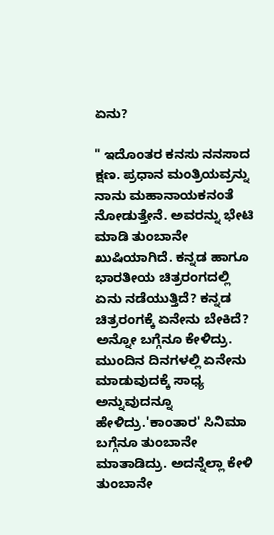ಏನು?

" ಇದೊಂತರ ಕನಸು ನನಸಾದ ಕ್ಷಣ. ಪ್ರಧಾನ ಮಂತ್ರಿಯವ್ರನ್ನು ನಾನು ಮಹಾನಾಯಕನಂತೆ ನೋಡುತ್ತೇನೆ. ಅವರನ್ನು ಭೇಟಿ ಮಾಡಿ ತುಂಬಾನೇ ಖುಷಿಯಾಗಿದೆ. ಕನ್ನಡ ಹಾಗೂ ಭಾರತೀಯ ಚಿತ್ರರಂಗದಲ್ಲಿ ಏನು ನಡೆಯುತ್ತಿದೆ? ಕನ್ನಡ ಚಿತ್ರರಂಗಕ್ಕೆ ಏನೇನು ಬೇಕಿದೆ? ಅನ್ನೋ ಬಗ್ಗೆನೂ ಕೇಳಿದ್ರು. ಮುಂದಿನ ದಿನಗಳಲ್ಲಿ ಏನೇನು ಮಾಡುವುದಕ್ಕೆ ಸಾಧ್ಯ ಅನ್ನುವುದನ್ನೂ ಹೇಳಿದ್ರು.'ಕಾಂತಾರ' ಸಿನಿಮಾ ಬಗ್ಗೆನೂ ತುಂಬಾನೇ ಮಾತಾಡಿದ್ರು. ಅದನ್ನೆಲ್ಲಾ ಕೇಳಿ ತುಂಬಾನೇ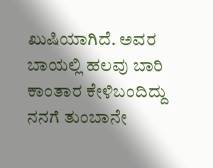ಖುಷಿಯಾಗಿದೆ. ಅವರ ಬಾಯಲ್ಲಿ ಹಲವು ಬಾರಿ ಕಾಂತಾರ ಕೇಳಿಬಂದಿದ್ದು ನನಗೆ ತುಂಬಾನೇ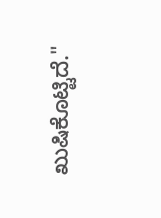ಖುಷಿಕೊಟ್ಟಿದೆ."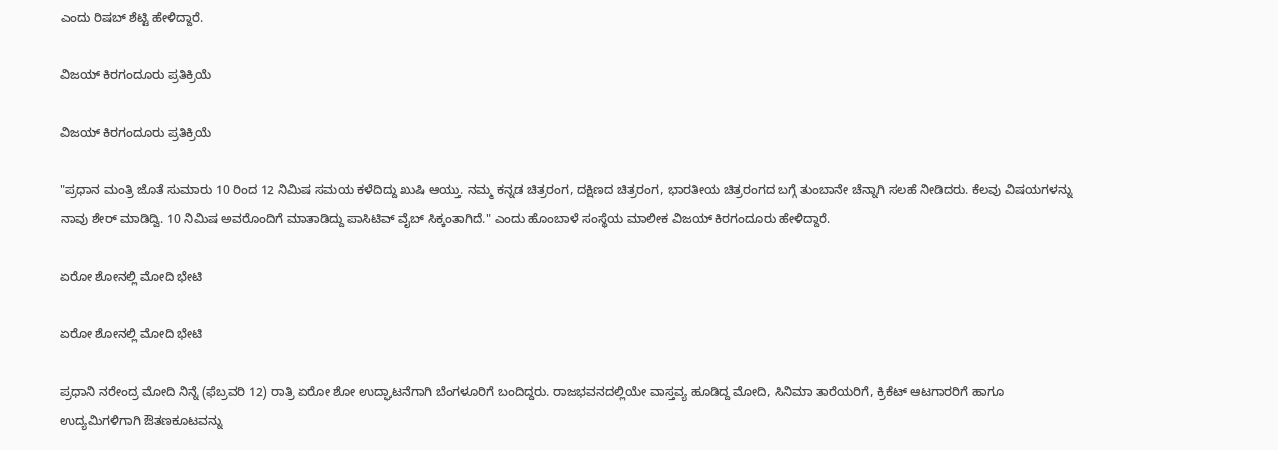ಎಂದು ರಿಷಬ್ ಶೆಟ್ಟಿ ಹೇಳಿದ್ದಾರೆ.

ವಿಜಯ್ ಕಿರಗಂದೂರು ಪ್ರತಿಕ್ರಿಯೆ

ವಿಜಯ್ ಕಿರಗಂದೂರು ಪ್ರತಿಕ್ರಿಯೆ

"ಪ್ರಧಾನ ಮಂತ್ರಿ ಜೊತೆ ಸುಮಾರು 10 ರಿಂದ 12 ನಿಮಿಷ ಸಮಯ ಕಳೆದಿದ್ದು ಖುಷಿ ಆಯ್ತು. ನಮ್ಮ ಕನ್ನಡ ಚಿತ್ರರಂಗ, ದಕ್ಷಿಣದ ಚಿತ್ರರಂಗ, ಭಾರತೀಯ ಚಿತ್ರರಂಗದ ಬಗ್ಗೆ ತುಂಬಾನೇ ಚೆನ್ನಾಗಿ ಸಲಹೆ ನೀಡಿದರು. ಕೆಲವು ವಿಷಯಗಳನ್ನು ನಾವು ಶೇರ್ ಮಾಡಿದ್ವಿ. 10 ನಿಮಿಷ ಅವರೊಂದಿಗೆ ಮಾತಾಡಿದ್ದು ಪಾಸಿಟಿವ್ ವೈಬ್ ಸಿಕ್ಕಂತಾಗಿದೆ." ಎಂದು ಹೊಂಬಾಳೆ ಸಂಸ್ಥೆಯ ಮಾಲೀಕ ವಿಜಯ್ ಕಿರಗಂದೂರು ಹೇಳಿದ್ದಾರೆ.

ಏರೋ ಶೋನಲ್ಲಿ ಮೋದಿ ಭೇಟಿ

ಏರೋ ಶೋನಲ್ಲಿ ಮೋದಿ ಭೇಟಿ

ಪ್ರಧಾನಿ ನರೇಂದ್ರ ಮೋದಿ ನಿನ್ನೆ (ಫೆಬ್ರವರಿ 12) ರಾತ್ರಿ ಏರೋ ಶೋ ಉದ್ಘಾಟನೆಗಾಗಿ ಬೆಂಗಳೂರಿಗೆ ಬಂದಿದ್ದರು. ರಾಜಭವನದಲ್ಲಿಯೇ ವಾಸ್ತವ್ಯ ಹೂಡಿದ್ದ ಮೋದಿ, ಸಿನಿಮಾ ತಾರೆಯರಿಗೆ, ಕ್ರಿಕೆಟ್ ಆಟಗಾರರಿಗೆ ಹಾಗೂ ಉದ್ಯಮಿಗಳಿಗಾಗಿ ಔತಣಕೂಟವನ್ನು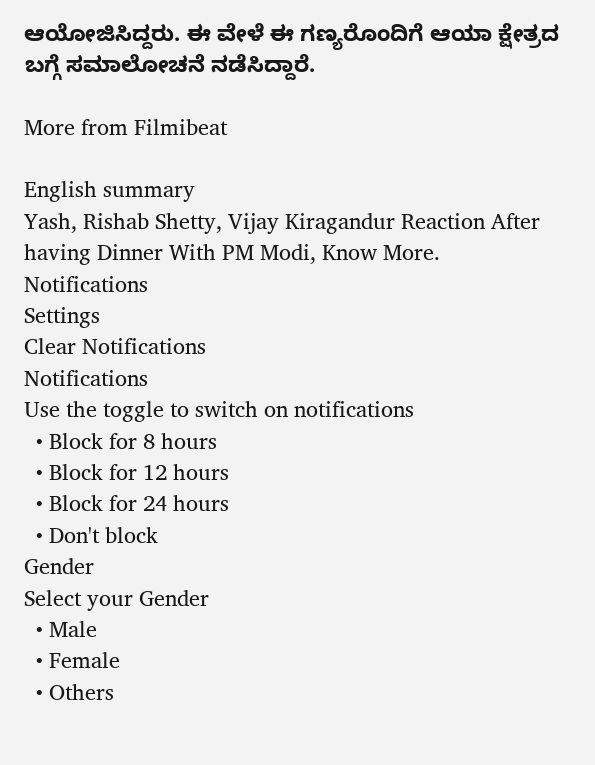ಆಯೋಜಿಸಿದ್ದರು. ಈ ವೇಳೆ ಈ ಗಣ್ಯರೊಂದಿಗೆ ಆಯಾ ಕ್ಷೇತ್ರದ ಬಗ್ಗೆ ಸಮಾಲೋಚನೆ ನಡೆಸಿದ್ದಾರೆ.

More from Filmibeat

English summary
Yash, Rishab Shetty, Vijay Kiragandur Reaction After having Dinner With PM Modi, Know More.
Notifications
Settings
Clear Notifications
Notifications
Use the toggle to switch on notifications
  • Block for 8 hours
  • Block for 12 hours
  • Block for 24 hours
  • Don't block
Gender
Select your Gender
  • Male
  • Female
  • Others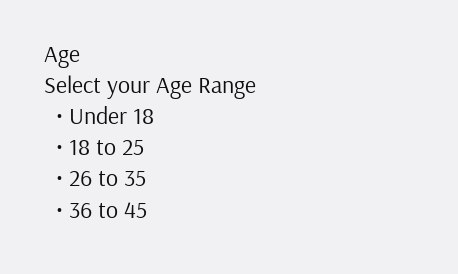Age
Select your Age Range
  • Under 18
  • 18 to 25
  • 26 to 35
  • 36 to 45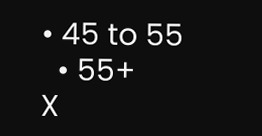• 45 to 55
  • 55+
X